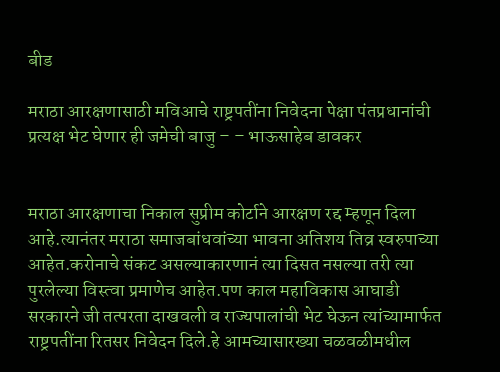बीड

मराठा आरक्षणासाठी मविआचे राष्ट्रपतींना निवेदना पेक्षा पंतप्रधानांची प्रत्यक्ष भेट घेणार ही जमेची बाजु – – भाऊसाहेब डावकर


मराठा आरक्षणाचा निकाल सुप्रीम कोर्टाने आरक्षण रद्द म्हणून दिला आहे.त्यानंतर मराठा समाजबांधवांच्या भावना अतिशय तिव्र स्वरुपाच्या आहेत.करोनाचे संकट असल्याकारणानं त्या दिसत नसल्या तरी त्या पुरलेल्या विस्त्वा प्रमाणेच आहेत.पण काल महाविकास आघाडी सरकारने जी तत्परता दाखवली व राज्यपालांची भेट घेऊन त्यांच्यामार्फत राष्ट्रपतींना रितसर निवेदन दिले.हे आमच्यासारख्या चळवळीमधील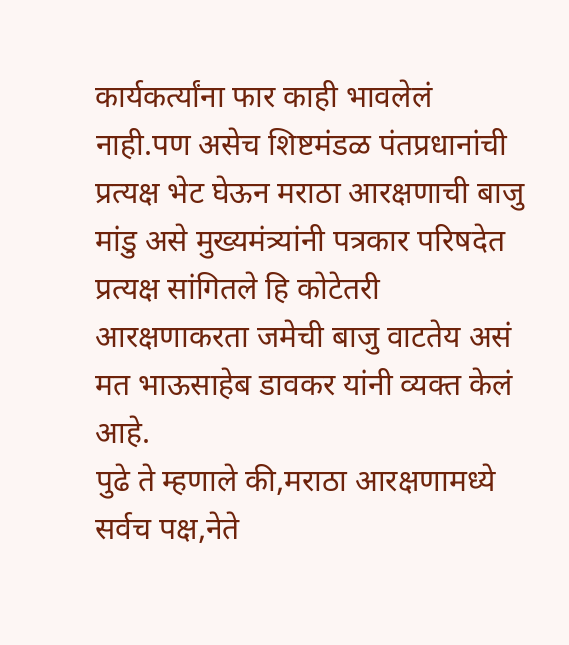कार्यकर्त्यांना फार काही भावलेलं नाही.पण असेच शिष्टमंडळ पंतप्रधानांची प्रत्यक्ष भेट घेऊन मराठा आरक्षणाची बाजु मांडु असे मुख्यमंत्र्यांनी पत्रकार परिषदेत प्रत्यक्ष सांगितले हि कोटेतरी आरक्षणाकरता जमेची बाजु वाटतेय असं मत भाऊसाहेब डावकर यांनी व्यक्त केलं आहे.
पुढे ते म्हणाले की,मराठा आरक्षणामध्ये सर्वच पक्ष,नेते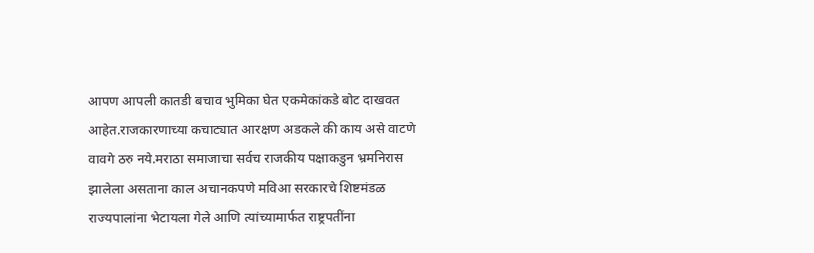आपण आपली कातडी बचाव भुमिका घेत एकमेकांकडे बोट दाखवत आहेत.राजकारणाच्या कचाट्यात आरक्षण अडकले की काय असे वाटणे वावगे ठरु नये.मराठा समाजाचा सर्वच राजकीय पक्षाकडुन भ्रमनिरास झालेला असताना काल अचानकपणे मविआ सरकारचे शिष्टमंडळ राज्यपालांना भेटायला गेले आणि त्यांच्यामार्फत राष्ट्रपतींना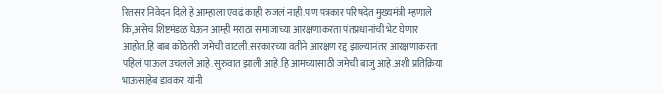रितसर निवेदन दिले हे आम्हाला एवढं काही रुजलं नाही.पण पत्रकार परिषदेत मुख्यमंत्री म्हणाले कि,असेच शिष्टमंडळ घेऊन आम्ही मराठा समाजाच्या आरक्षणाकरता पंतप्रधानांची भेट घेणार आहोत.हि बाब कोठेतरी जमेची वाटली.सरकारच्या वतीने आरक्षण रद्द झाल्यानंतर आरक्षणाकरता पहिलं पाऊल उचलले आहे.सुरुवात झाली आहे.हि आमच्यासाठी जमेची बाजु आहे.अशी प्रतिक्रिया भाऊसाहेब डावकर यांनी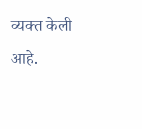व्यक्त केली आहे.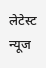लेटेस्ट न्यूज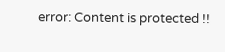error: Content is protected !!